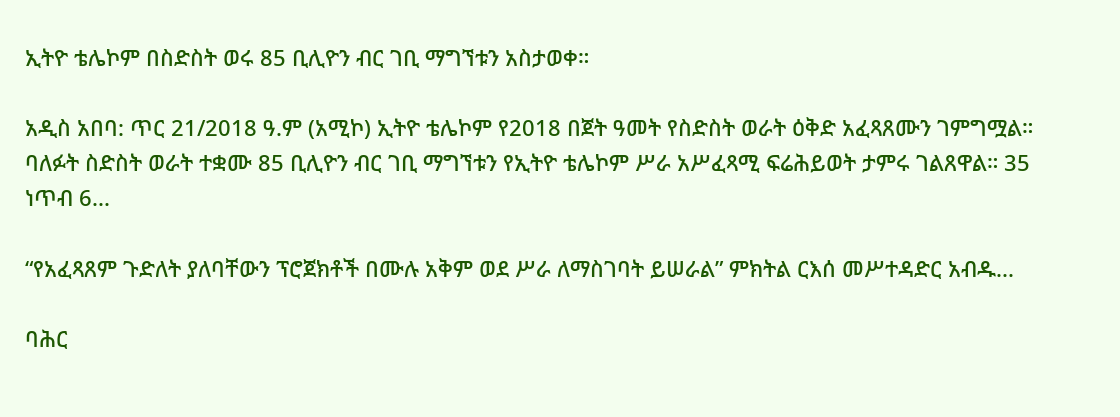ኢትዮ ቴሌኮም በስድስት ወሩ 85 ቢሊዮን ብር ገቢ ማግኘቱን አስታወቀ።

አዲስ አበባ: ጥር 21/2018 ዓ.ም (አሚኮ) ኢትዮ ቴሌኮም የ2018 በጀት ዓመት የስድስት ወራት ዕቅድ አፈጻጸሙን ገምግሟል። ባለፉት ስድስት ወራት ተቋሙ 85 ቢሊዮን ብር ገቢ ማግኘቱን የኢትዮ ቴሌኮም ሥራ አሥፈጻሚ ፍሬሕይወት ታምሩ ገልጸዋል። 35 ነጥብ 6...

“የአፈጻጸም ጉድለት ያለባቸውን ፕሮጀክቶች በሙሉ አቅም ወደ ሥራ ለማስገባት ይሠራል” ምክትል ርእሰ መሥተዳድር አብዱ...

ባሕር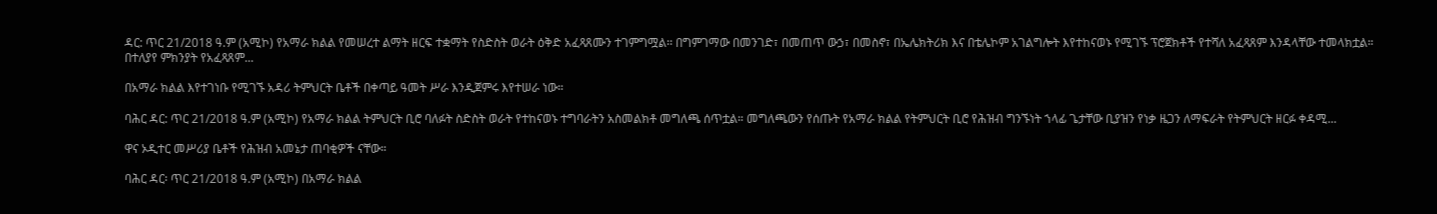ዳር: ጥር 21/2018 ዓ.ም (አሚኮ) የአማራ ክልል የመሠረተ ልማት ዘርፍ ተቋማት የስድስት ወራት ዕቅድ አፈጻጸሙን ተገምግሟል፡፡ በግምገማው በመንገድ፣ በመጠጥ ውኃ፣ በመስኖ፣ በኤሌክትሪክ እና በቴሌኮም አገልግሎት እየተከናወኑ የሚገኙ ፕሮጀክቶች የተሻለ አፈጻጸም እንዳላቸው ተመላክቷል። በተለያየ ምክንያት የአፈጻጸም...

በአማራ ክልል እየተገነቡ የሚገኙ አዳሪ ትምህርት ቤቶች በቀጣይ ዓመት ሥራ እንዲጀምሩ እየተሠራ ነው።

ባሕር ዳር: ጥር 21/2018 ዓ.ም (አሚኮ) የአማራ ክልል ትምህርት ቢሮ ባለፉት ስድስት ወራት የተከናወኑ ተግባራትን አስመልክቶ መግለጫ ሰጥቷል። መግለጫውን የሰጡት የአማራ ክልል የትምህርት ቢሮ የሕዝብ ግንኙነት ኀላፊ ጌታቸው ቢያዝን የነቃ ዜጋን ለማፍራት የትምህርት ዘርፉ ቀዳሚ...

ዋና ኦዲተር መሥሪያ ቤቶች የሕዝብ አመኔታ ጠባቂዎች ናቸው።

ባሕር ዳር፡ ጥር 21/2018 ዓ.ም (አሚኮ) በአማራ ክልል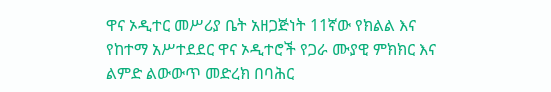ዋና ኦዲተር መሥሪያ ቤት አዘጋጅነት 11ኛው የክልል እና የከተማ አሥተደደር ዋና ኦዲተሮች የጋራ ሙያዊ ምክክር እና ልምድ ልውውጥ መድረክ በባሕር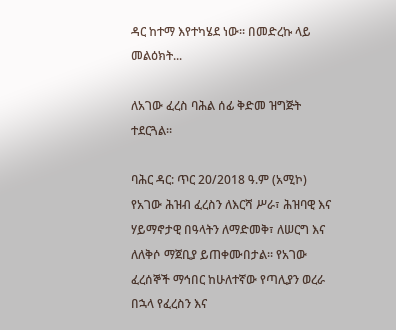ዳር ከተማ እየተካሄደ ነው፡፡ በመድረኩ ላይ መልዕክት...

ለአገው ፈረስ ባሕል ሰፊ ቅድመ ዝግጅት ተደርጓል፡፡

ባሕር ዳር: ጥር 20/2018 ዓ.ም (አሚኮ) የአገው ሕዝብ ፈረስን ለእርሻ ሥራ፣ ሕዝባዊ እና ሃይማኖታዊ በዓላትን ለማድመቅ፣ ለሠርግ እና ለለቅሶ ማጀቢያ ይጠቀሙበታል፡፡ የአገው ፈረሰኞች ማኅበር ከሁለተኛው የጣሊያን ወረራ በኋላ የፈረስን እና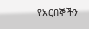የአርበኞችን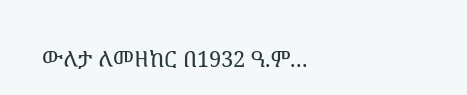ውለታ ለመዘከር በ1932 ዓ.ም...